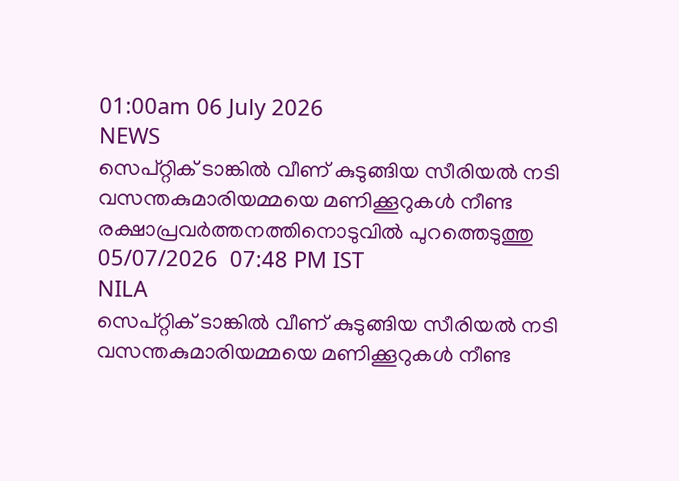01:00am 06 July 2026
NEWS
സെപ്റ്റിക് ടാങ്കിൽ വീണ് കുടുങ്ങിയ സീരിയൽ നടി വസന്തകുമാരിയമ്മയെ മണിക്കൂറുകൾ നീണ്ട രക്ഷാപ്രവർത്തനത്തിനൊടുവിൽ പുറത്തെടുത്തു
05/07/2026  07:48 PM IST
NILA
സെപ്റ്റിക് ടാങ്കിൽ വീണ് കുടുങ്ങിയ സീരിയൽ നടി വസന്തകുമാരിയമ്മയെ മണിക്കൂറുകൾ നീണ്ട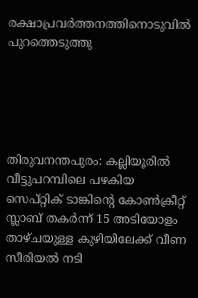രക്ഷാപ്രവർത്തനത്തിനൊടുവിൽ പുറത്തെടുത്തു





തിരുവനന്തപുരം: കല്ലിയൂരിൽ വീട്ടുപറമ്പിലെ പഴകിയ സെപ്റ്റിക് ടാങ്കിൻ്റെ കോൺക്രീറ്റ് സ്ലാബ് തകർന്ന് 15 അടിയോളം താഴ്ചയുള്ള കുഴിയിലേക്ക് വീണ സീരിയൽ നടി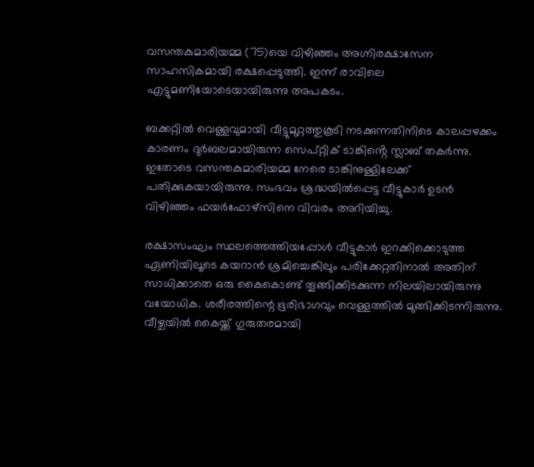വസന്തകുമാരിയമ്മ (75)യെ വിഴിഞ്ഞം അഗ്നിരക്ഷാസേന സാഹസികമായി രക്ഷപ്പെടുത്തി. ഇന്ന് രാവിലെ എട്ടുമണിയോടെയായിരുന്നു അപകടം.

ബക്കറ്റിൽ വെള്ളവുമായി വീട്ടുമുറ്റത്തുകൂടി നടക്കുന്നതിനിടെ കാലപ്പഴക്കം കാരണം ദുർബലമായിരുന്ന സെപ്റ്റിക് ടാങ്കിൻ്റെ സ്ലാബ് തകർന്നു. ഇതോടെ വസന്തകുമാരിയമ്മ നേരെ ടാങ്കിനുള്ളിലേക്ക് പതിക്കുകയായിരുന്നു. സംഭവം ശ്രദ്ധയിൽപ്പെട്ട വീട്ടുകാർ ഉടൻ വിഴിഞ്ഞം ഫയർഫോഴ്സിനെ വിവരം അറിയിച്ചു.

രക്ഷാസംഘം സ്ഥലത്തെത്തിയപ്പോൾ വീട്ടുകാർ ഇറക്കിക്കൊടുത്ത ഏണിയിലൂടെ കയറാൻ ശ്രമിച്ചെങ്കിലും പരിക്കേറ്റതിനാൽ അതിന് സാധിക്കാതെ ഒരു കൈകൊണ്ട് തൂങ്ങിക്കിടക്കുന്ന നിലയിലായിരുന്നു വയോധിക. ശരീരത്തിന്റെ ഭൂരിഭാഗവും വെള്ളത്തിൽ മുങ്ങിക്കിടന്നിരുന്നു. വീഴ്ചയിൽ കൈയ്ക്ക് ഗുരുതരമായി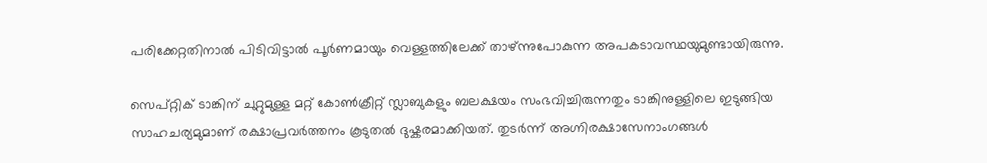പരിക്കേറ്റതിനാൽ പിടിവിട്ടാൽ പൂർണമായും വെള്ളത്തിലേക്ക് താഴ്ന്നുപോകുന്ന അപകടാവസ്ഥയുമുണ്ടായിരുന്നു.

സെപ്റ്റിക് ടാങ്കിന് ചുറ്റുമുള്ള മറ്റ് കോൺക്രീറ്റ് സ്ലാബുകളും ബലക്ഷയം സംഭവിച്ചിരുന്നതും ടാങ്കിനുള്ളിലെ ഇടുങ്ങിയ സാഹചര്യമുമാണ് രക്ഷാപ്രവർത്തനം കൂടുതൽ ദുഷ്കരമാക്കിയത്. തുടർന്ന് അഗ്നിരക്ഷാസേനാംഗങ്ങൾ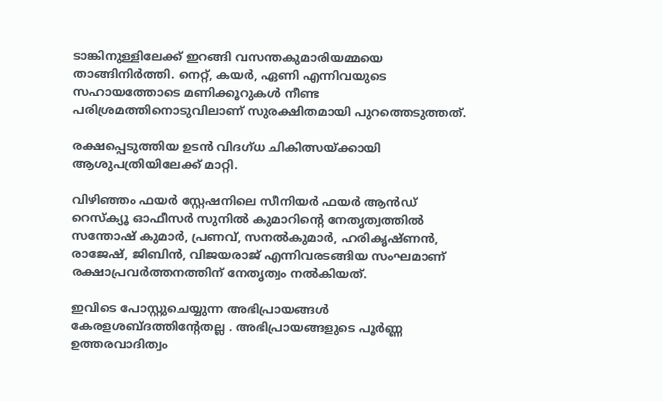ടാങ്കിനുള്ളിലേക്ക് ഇറങ്ങി വസന്തകുമാരിയമ്മയെ താങ്ങിനിർത്തി. നെറ്റ്, കയർ, ഏണി എന്നിവയുടെ സഹായത്തോടെ മണിക്കൂറുകൾ നീണ്ട പരിശ്രമത്തിനൊടുവിലാണ് സുരക്ഷിതമായി പുറത്തെടുത്തത്.

രക്ഷപ്പെടുത്തിയ ഉടൻ വിദഗ്ധ ചികിത്സയ്ക്കായി ആശുപത്രിയിലേക്ക് മാറ്റി.

വിഴിഞ്ഞം ഫയർ സ്റ്റേഷനിലെ സീനിയർ ഫയർ ആൻഡ് റെസ്ക്യൂ ഓഫീസർ സുനിൽ കുമാറിൻ്റെ നേതൃത്വത്തിൽ സന്തോഷ് കുമാർ, പ്രണവ്, സനൽകുമാർ, ഹരികൃഷ്ണൻ, രാജേഷ്, ജിബിൻ, വിജയരാജ് എന്നിവരടങ്ങിയ സംഘമാണ് രക്ഷാപ്രവർത്തനത്തിന് നേതൃത്വം നൽകിയത്.

ഇവിടെ പോസ്റ്റുചെയ്യുന്ന അഭിപ്രായങ്ങള്‍ കേരളശബ്‌ദത്തിന്റേതല്ല . അഭിപ്രായങ്ങളുടെ പൂര്‍ണ്ണ ഉത്തരവാദിത്വം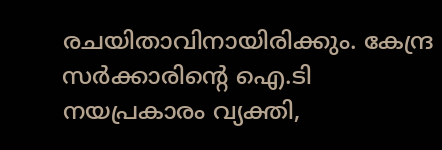രചയിതാവിനായിരിക്കും. കേന്ദ്ര സർക്കാരിന്റെ ഐ.ടി നയപ്രകാരം വ്യക്തി,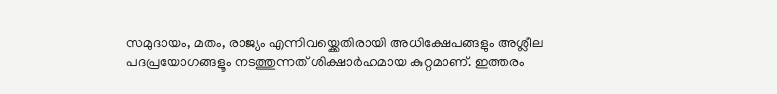സമുദായം, മതം, രാജ്യം എന്നിവയ്ക്കെതിരായി അധിക്ഷേപങ്ങളും അശ്ലീല പദപ്രയോഗങ്ങളൂം നടത്തുന്നത് ശിക്ഷാര്‍ഹമായ കുറ്റമാണ്. ഇത്തരം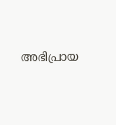അഭിപ്രായ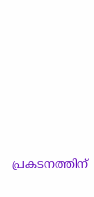പ്രകടനത്തിന്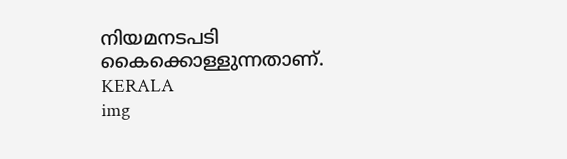നിയമനടപടി കൈക്കൊള്ളുന്നതാണ്.
KERALA
img